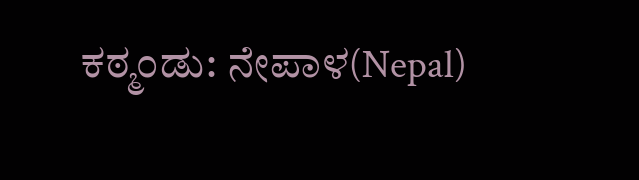ಕಠ್ಮಂಡು: ನೇಪಾಳ(Nepal)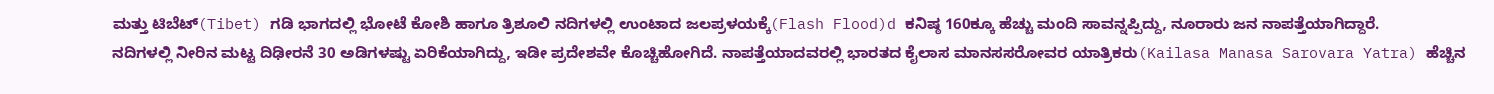ಮತ್ತು ಟಿಬೆಟ್(Tibet) ಗಡಿ ಭಾಗದಲ್ಲಿ ಭೋಟೆ ಕೋಶಿ ಹಾಗೂ ತ್ರಿಶೂಲಿ ನದಿಗಳಲ್ಲಿ ಉಂಟಾದ ಜಲಪ್ರಳಯಕ್ಕೆ(Flash Flood)d ಕನಿಷ್ಠ 160ಕ್ಕೂ ಹೆಚ್ಚು ಮಂದಿ ಸಾವನ್ನಪ್ಪಿದ್ದು, ನೂರಾರು ಜನ ನಾಪತ್ತೆಯಾಗಿದ್ದಾರೆ.
ನದಿಗಳಲ್ಲಿ ನೀರಿನ ಮಟ್ಟ ದಿಢೀರನೆ 30 ಅಡಿಗಳಷ್ಟು ಏರಿಕೆಯಾಗಿದ್ದು, ಇಡೀ ಪ್ರದೇಶವೇ ಕೊಚ್ಚಿಹೋಗಿದೆ. ನಾಪತ್ತೆಯಾದವರಲ್ಲಿ ಭಾರತದ ಕೈಲಾಸ ಮಾನಸಸರೋವರ ಯಾತ್ರಿಕರು(Kailasa Manasa Sarovara Yatra) ಹೆಚ್ಚಿನ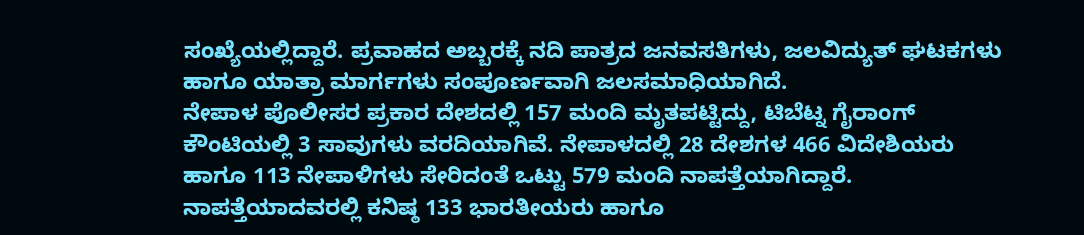ಸಂಖ್ಯೆಯಲ್ಲಿದ್ದಾರೆ. ಪ್ರವಾಹದ ಅಬ್ಬರಕ್ಕೆ ನದಿ ಪಾತ್ರದ ಜನವಸತಿಗಳು, ಜಲವಿದ್ಯುತ್ ಘಟಕಗಳು ಹಾಗೂ ಯಾತ್ರಾ ಮಾರ್ಗಗಳು ಸಂಪೂರ್ಣವಾಗಿ ಜಲಸಮಾಧಿಯಾಗಿದೆ.
ನೇಪಾಳ ಪೊಲೀಸರ ಪ್ರಕಾರ ದೇಶದಲ್ಲಿ 157 ಮಂದಿ ಮೃತಪಟ್ಟಿದ್ದು, ಟಿಬೆಟ್ನ ಗೈರಾಂಗ್ ಕೌಂಟಿಯಲ್ಲಿ 3 ಸಾವುಗಳು ವರದಿಯಾಗಿವೆ. ನೇಪಾಳದಲ್ಲಿ 28 ದೇಶಗಳ 466 ವಿದೇಶಿಯರು ಹಾಗೂ 113 ನೇಪಾಳಿಗಳು ಸೇರಿದಂತೆ ಒಟ್ಟು 579 ಮಂದಿ ನಾಪತ್ತೆಯಾಗಿದ್ದಾರೆ.
ನಾಪತ್ತೆಯಾದವರಲ್ಲಿ ಕನಿಷ್ಠ 133 ಭಾರತೀಯರು ಹಾಗೂ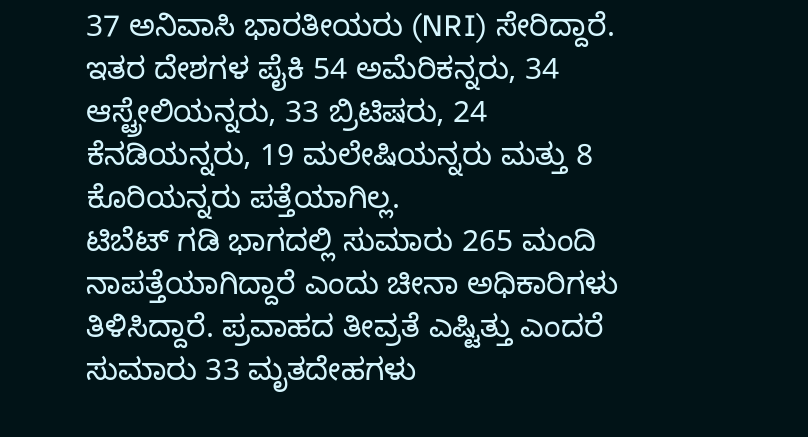37 ಅನಿವಾಸಿ ಭಾರತೀಯರು (NRI) ಸೇರಿದ್ದಾರೆ. ಇತರ ದೇಶಗಳ ಪೈಕಿ 54 ಅಮೆರಿಕನ್ನರು, 34 ಆಸ್ಟ್ರೇಲಿಯನ್ನರು, 33 ಬ್ರಿಟಿಷರು, 24 ಕೆನಡಿಯನ್ನರು, 19 ಮಲೇಷಿಯನ್ನರು ಮತ್ತು 8 ಕೊರಿಯನ್ನರು ಪತ್ತೆಯಾಗಿಲ್ಲ.
ಟಿಬೆಟ್ ಗಡಿ ಭಾಗದಲ್ಲಿ ಸುಮಾರು 265 ಮಂದಿ ನಾಪತ್ತೆಯಾಗಿದ್ದಾರೆ ಎಂದು ಚೀನಾ ಅಧಿಕಾರಿಗಳು ತಿಳಿಸಿದ್ದಾರೆ. ಪ್ರವಾಹದ ತೀವ್ರತೆ ಎಷ್ಟಿತ್ತು ಎಂದರೆ ಸುಮಾರು 33 ಮೃತದೇಹಗಳು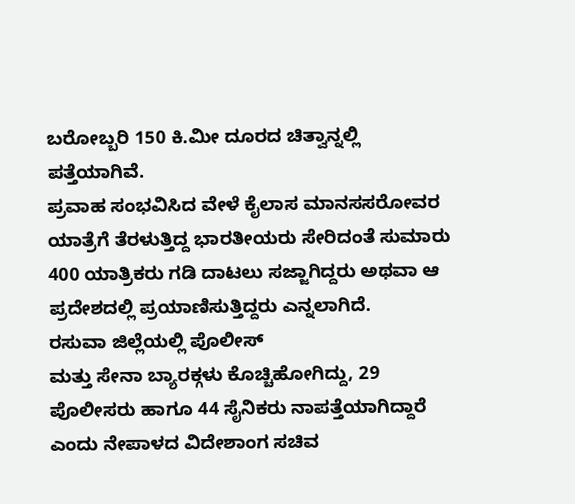ಬರೋಬ್ಬರಿ 150 ಕಿ.ಮೀ ದೂರದ ಚಿತ್ವಾನ್ನಲ್ಲಿ ಪತ್ತೆಯಾಗಿವೆ.
ಪ್ರವಾಹ ಸಂಭವಿಸಿದ ವೇಳೆ ಕೈಲಾಸ ಮಾನಸಸರೋವರ ಯಾತ್ರೆಗೆ ತೆರಳುತ್ತಿದ್ದ ಭಾರತೀಯರು ಸೇರಿದಂತೆ ಸುಮಾರು 400 ಯಾತ್ರಿಕರು ಗಡಿ ದಾಟಲು ಸಜ್ಜಾಗಿದ್ದರು ಅಥವಾ ಆ ಪ್ರದೇಶದಲ್ಲಿ ಪ್ರಯಾಣಿಸುತ್ತಿದ್ದರು ಎನ್ನಲಾಗಿದೆ.
ರಸುವಾ ಜಿಲ್ಲೆಯಲ್ಲಿ ಪೊಲೀಸ್
ಮತ್ತು ಸೇನಾ ಬ್ಯಾರಕ್ಗಳು ಕೊಚ್ಚಿಹೋಗಿದ್ದು, 29 ಪೊಲೀಸರು ಹಾಗೂ 44 ಸೈನಿಕರು ನಾಪತ್ತೆಯಾಗಿದ್ದಾರೆ ಎಂದು ನೇಪಾಳದ ವಿದೇಶಾಂಗ ಸಚಿವ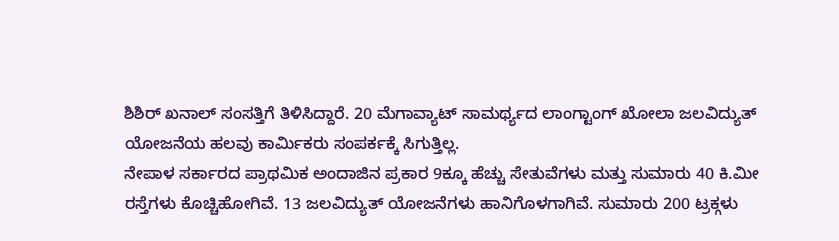ಶಿಶಿರ್ ಖನಾಲ್ ಸಂಸತ್ತಿಗೆ ತಿಳಿಸಿದ್ದಾರೆ. 20 ಮೆಗಾವ್ಯಾಟ್ ಸಾಮರ್ಥ್ಯದ ಲಾಂಗ್ಟಾಂಗ್ ಖೋಲಾ ಜಲವಿದ್ಯುತ್ ಯೋಜನೆಯ ಹಲವು ಕಾರ್ಮಿಕರು ಸಂಪರ್ಕಕ್ಕೆ ಸಿಗುತ್ತಿಲ್ಲ.
ನೇಪಾಳ ಸರ್ಕಾರದ ಪ್ರಾಥಮಿಕ ಅಂದಾಜಿನ ಪ್ರಕಾರ 9ಕ್ಕೂ ಹೆಚ್ಚು ಸೇತುವೆಗಳು ಮತ್ತು ಸುಮಾರು 40 ಕಿ.ಮೀ ರಸ್ತೆಗಳು ಕೊಚ್ಚಿಹೋಗಿವೆ. 13 ಜಲವಿದ್ಯುತ್ ಯೋಜನೆಗಳು ಹಾನಿಗೊಳಗಾಗಿವೆ. ಸುಮಾರು 200 ಟ್ರಕ್ಗಳು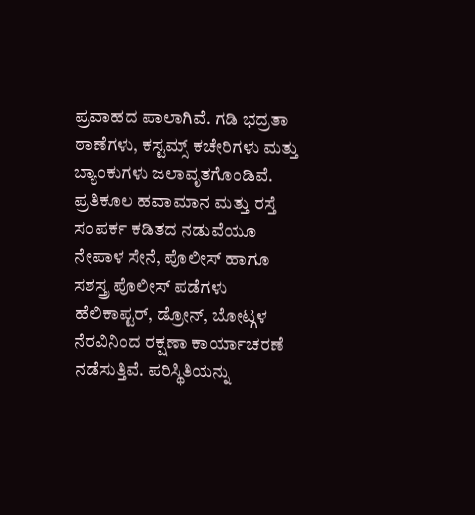ಪ್ರವಾಹದ ಪಾಲಾಗಿವೆ. ಗಡಿ ಭದ್ರತಾ ಠಾಣೆಗಳು, ಕಸ್ಟಮ್ಸ್ ಕಚೇರಿಗಳು ಮತ್ತು ಬ್ಯಾಂಕುಗಳು ಜಲಾವೃತಗೊಂಡಿವೆ.
ಪ್ರತಿಕೂಲ ಹವಾಮಾನ ಮತ್ತು ರಸ್ತೆ ಸಂಪರ್ಕ ಕಡಿತದ ನಡುವೆಯೂ ನೇಪಾಳ ಸೇನೆ, ಪೊಲೀಸ್ ಹಾಗೂ ಸಶಸ್ತ್ರ ಪೊಲೀಸ್ ಪಡೆಗಳು ಹೆಲಿಕಾಪ್ಟರ್, ಡ್ರೋನ್, ಬೋಟ್ಗಳ ನೆರವಿನಿಂದ ರಕ್ಷಣಾ ಕಾರ್ಯಾಚರಣೆ ನಡೆಸುತ್ತಿವೆ. ಪರಿಸ್ಥಿತಿಯನ್ನು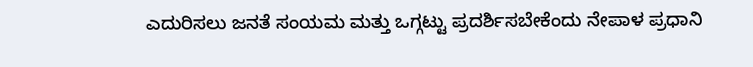ಎದುರಿಸಲು ಜನತೆ ಸಂಯಮ ಮತ್ತು ಒಗ್ಗಟ್ಟು ಪ್ರದರ್ಶಿಸಬೇಕೆಂದು ನೇಪಾಳ ಪ್ರಧಾನಿ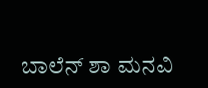ಬಾಲೆನ್ ಶಾ ಮನವಿ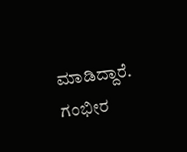ಮಾಡಿದ್ದಾರೆ.
ಗಂಭೀರ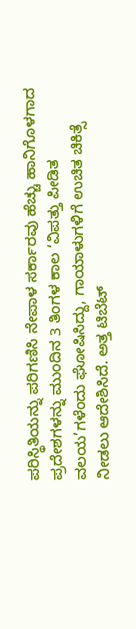ಪರಿಸ್ಥಿತಿಯನ್ನು ಪರಿಗಣಿಸಿ ನೇಪಾಳ ಸರ್ಕಾರವು ಹೆಚ್ಚು ಹಾನಿಗೊಳಗಾದ ಪ್ರದೇಶಗಳನ್ನು ಮುಂದಿನ 3 ತಿಂಗಳ ಕಾಲ ‘ವಿಪತ್ತು ಪೀಡಿತ ವಲಯ’ಗಳೆಂದು ಘೋಷಿಸಿದ್ದು, ಗಾಯಾಳುಗಳಿಗೆ ಉಚಿತ ಚಿಕಿತ್ಸೆ ನೀಡಲು ಆದೇಶಿಸಿದೆ. ಅತ್ತ ಟಿಬೆಟ್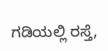ಗಡಿಯಲ್ಲಿ ರಸ್ತೆ,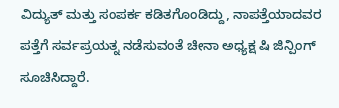ವಿದ್ಯುತ್ ಮತ್ತು ಸಂಪರ್ಕ ಕಡಿತಗೊಂಡಿದ್ದು, ನಾಪತ್ತೆಯಾದವರ ಪತ್ತೆಗೆ ಸರ್ವಪ್ರಯತ್ನ ನಡೆಸುವಂತೆ ಚೀನಾ ಅಧ್ಯಕ್ಷ ಷಿ ಜಿನ್ಪಿಂಗ್ ಸೂಚಿಸಿದ್ದಾರೆ.